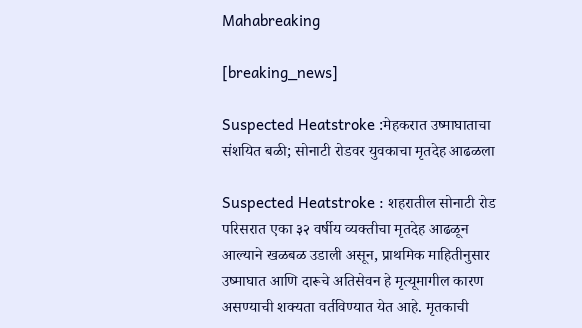Mahabreaking

[breaking_news]

Suspected Heatstroke :मेहकरात उष्माघाताचा संशयित बळी; सोनाटी रोडवर युवकाचा मृतदेह आढळला

Suspected Heatstroke : शहरातील सोनाटी रोड परिसरात एका ३२ वर्षीय व्यक्तीचा मृतदेह आढळून आल्याने खळबळ उडाली असून, प्राथमिक माहितीनुसार उष्माघात आणि दारूचे अतिसेवन हे मृत्यूमागील कारण असण्याची शक्यता वर्तविण्यात येत आहे. मृतकाची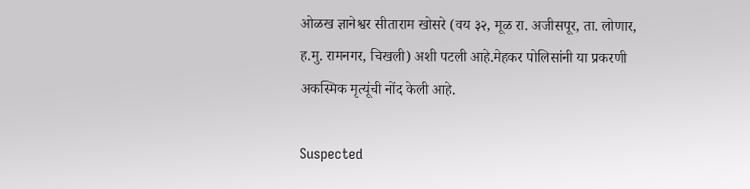ओळख ज्ञानेश्वर सीताराम खोसरे (वय ३२, मूळ रा. अजीसपूर, ता. लोणार, ह.मु. रामनगर, चिखली) अशी पटली आहे.मेहकर पोलिसांनी या प्रकरणी अकस्मिक मृत्यूंची नोंद केली आहे.

Suspected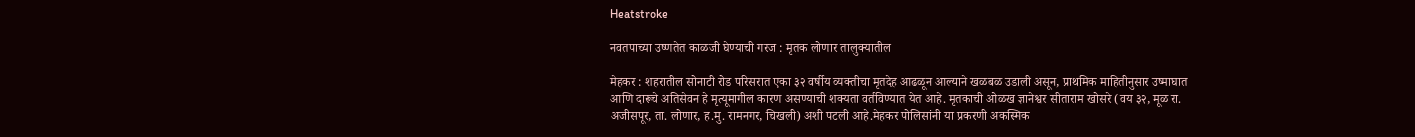Heatstroke

नवतपाच्या उष्णतेत काळजी घेण्याची गरज : मृतक लोणार तालुक्यातील

मेहकर : शहरातील सोनाटी रोड परिसरात एका ३२ वर्षीय व्यक्तीचा मृतदेह आढळून आल्याने खळबळ उडाली असून, प्राथमिक माहितीनुसार उष्माघात आणि दारूचे अतिसेवन हे मृत्यूमागील कारण असण्याची शक्यता वर्तविण्यात येत आहे. मृतकाची ओळख ज्ञानेश्वर सीताराम खोसरे (वय ३२, मूळ रा. अजीसपूर, ता. लोणार, ह.मु. रामनगर, चिखली) अशी पटली आहे.मेहकर पोलिसांनी या प्रकरणी अकस्मिक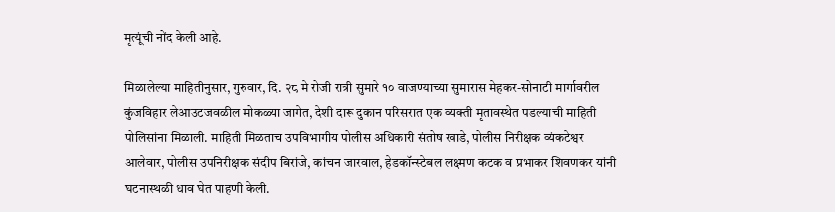मृत्यूंची नोंद केली आहे.

मिळालेल्या माहितीनुसार, गुरुवार, दि. २८ मे रोजी रात्री सुमारे १० वाजण्याच्या सुमारास मेहकर-सोनाटी मार्गावरील कुंजविहार लेआउटजवळील मोकळ्या जागेत, देशी दारू दुकान परिसरात एक व्यक्ती मृतावस्थेत पडल्याची माहिती पोलिसांना मिळाली. माहिती मिळताच उपविभागीय पोलीस अधिकारी संतोष खाडे, पोलीस निरीक्षक व्यंकटेश्वर आलेवार, पोलीस उपनिरीक्षक संदीप बिरांजे, कांचन जारवाल, हेडकॉन्स्टेबल लक्ष्मण कटक व प्रभाकर शिवणकर यांनी घटनास्थळी धाव घेत पाहणी केली.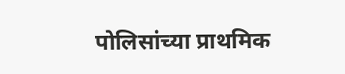पोलिसांच्या प्राथमिक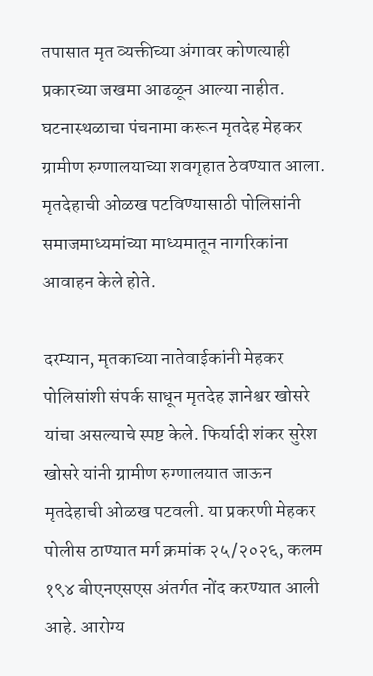तपासात मृत व्यक्तीच्या अंगावर कोणत्याही प्रकारच्या जखमा आढळून आल्या नाहीत. घटनास्थळाचा पंचनामा करून मृतदेह मेहकर ग्रामीण रुग्णालयाच्या शवगृहात ठेवण्यात आला. मृतदेहाची ओळख पटविण्यासाठी पोलिसांनी समाजमाध्यमांच्या माध्यमातून नागरिकांना आवाहन केले होते.

दरम्यान, मृतकाच्या नातेवाईकांनी मेहकर पोलिसांशी संपर्क साधून मृतदेह ज्ञानेश्वर खोसरे यांचा असल्याचे स्पष्ट केले. फिर्यादी शंकर सुरेश खोसरे यांनी ग्रामीण रुग्णालयात जाऊन मृतदेहाची ओळख पटवली. या प्रकरणी मेहकर पोलीस ठाण्यात मर्ग क्रमांक २५/२०२६, कलम १९४ बीएनएसएस अंतर्गत नोंद करण्यात आली आहे. आरोग्य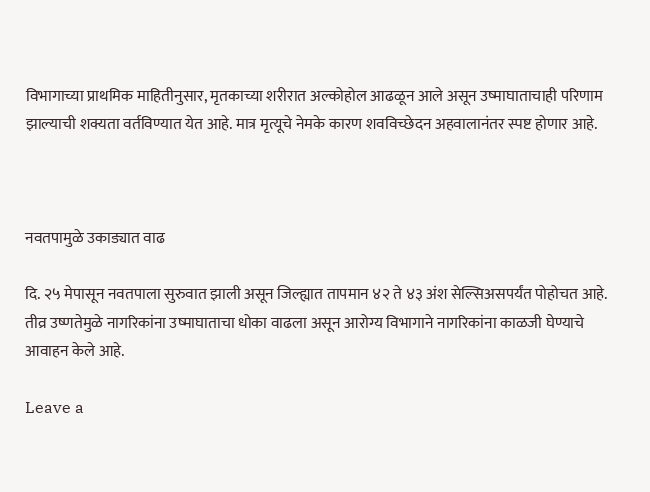विभागाच्या प्राथमिक माहितीनुसार, मृतकाच्या शरीरात अल्कोहोल आढळून आले असून उष्माघाताचाही परिणाम झाल्याची शक्यता वर्तविण्यात येत आहे. मात्र मृत्यूचे नेमके कारण शवविच्छेदन अहवालानंतर स्पष्ट होणार आहे.



नवतपामुळे उकाड्यात वाढ

दि. २५ मेपासून नवतपाला सुरुवात झाली असून जिल्ह्यात तापमान ४२ ते ४३ अंश सेल्सिअसपर्यंत पोहोचत आहे. तीव्र उष्णतेमुळे नागरिकांना उष्माघाताचा धोका वाढला असून आरोग्य विभागाने नागरिकांना काळजी घेण्याचे आवाहन केले आहे.

Leave a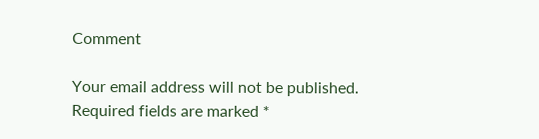Comment

Your email address will not be published. Required fields are marked *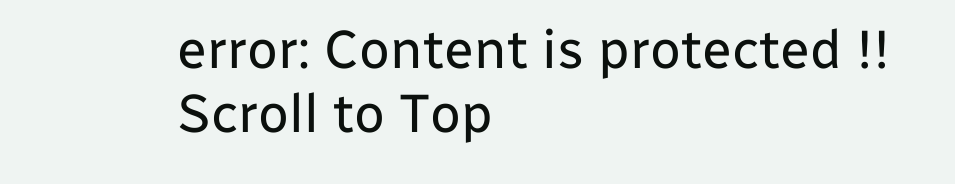error: Content is protected !!
Scroll to Top